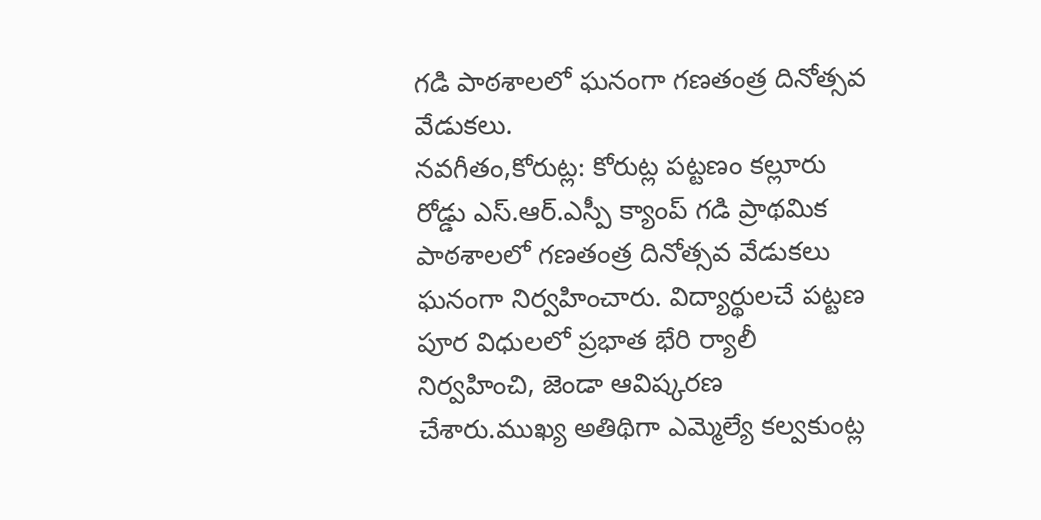గడి పాఠశాలలో ఘనంగా గణతంత్ర దినోత్సవ వేడుకలు.
నవగీతం,కోరుట్ల: కోరుట్ల పట్టణం కల్లూరు రోడ్డు ఎస్.ఆర్.ఎస్పీ క్యాంప్ గడి ప్రాథమిక పాఠశాలలో గణతంత్ర దినోత్సవ వేడుకలు ఘనంగా నిర్వహించారు. విద్యార్థులచే పట్టణ పూర విధులలో ప్రభాత భేరి ర్యాలీ నిర్వహించి, జెండా ఆవిష్కరణ చేశారు.ముఖ్య అతిథిగా ఎమ్మెల్యే కల్వకుంట్ల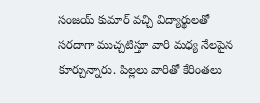సంజయ్ కుమార్ వచ్చి విద్యార్థులతో సరదాగా ముచ్చటిస్తూ వారి మధ్య నేలపైన కూర్చున్నారు. పిల్లలు వారితో కేరింతలు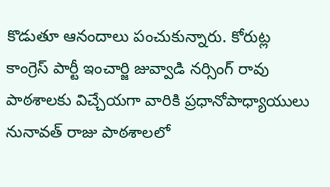కొడుతూ ఆనందాలు పంచుకున్నారు. కోరుట్ల కాంగ్రెస్ పార్టీ ఇంచార్జి జువ్వాడి నర్సింగ్ రావు పాఠశాలకు విచ్చేయగా వారికి ప్రధానోపాధ్యాయులు నునావత్ రాజు పాఠశాలలో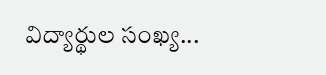విద్యార్థుల సంఖ్య...